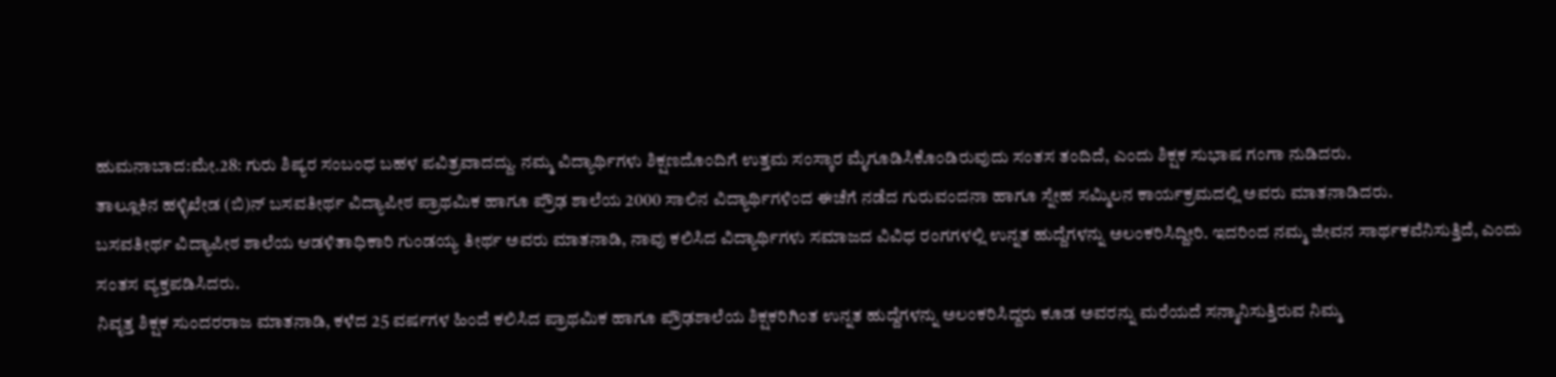ಹುಮನಾಬಾದ:ಮೇ.28: ಗುರು ಶಿಷ್ಯರ ಸಂಬಂಧ ಬಹಳ ಪವಿತ್ರವಾದದ್ದು. ನಮ್ಮ ವಿದ್ಯಾರ್ಥಿಗಳು ಶಿಕ್ಷಣದೊಂದಿಗೆ ಉತ್ತಮ ಸಂಸ್ಕಾರ ಮೈಗೂಡಿಸಿಕೊಂಡಿರುವುದು ಸಂತಸ ತಂದಿದೆ, ಎಂದು ಶಿಕ್ಷಕ ಸುಭಾಷ ಗಂಗಾ ನುಡಿದರು.
ತಾಲ್ಲೂಕಿನ ಹಳ್ಳಿಖೇಡ (ಬಿ)ನ್ ಬಸವತೀರ್ಥ ವಿದ್ಯಾಪೀಠ ಪ್ರಾಥಮಿಕ ಹಾಗೂ ಪ್ರೌಢ ಶಾಲೆಯ 2000 ಸಾಲಿನ ವಿದ್ಯಾರ್ಥಿಗಳಿಂದ ಈಚೆಗೆ ನಡೆದ ಗುರುವಂದನಾ ಹಾಗೂ ಸ್ನೇಹ ಸಮ್ಮಿಲನ ಕಾರ್ಯಕ್ರಮದಲ್ಲಿ ಅವರು ಮಾತನಾಡಿದರು.
ಬಸವತೀರ್ಥ ವಿದ್ಯಾಪೀಠ ಶಾಲೆಯ ಆಡಳಿತಾಧಿಕಾರಿ ಗುಂಡಯ್ಯ ತೀರ್ಥ ಅವರು ಮಾತನಾಡಿ, ನಾವು ಕಲಿಸಿದ ವಿದ್ಯಾರ್ಥಿಗಳು ಸಮಾಜದ ವಿವಿಧ ರಂಗಗಳಲ್ಲಿ ಉನ್ನತ ಹುದ್ದೆಗಳನ್ನು ಅಲಂಕರಿಸಿದ್ದೀರಿ. ಇದರಿಂದ ನಮ್ಮ ಜೀವನ ಸಾರ್ಥಕವೆನಿಸುತ್ತಿದೆ, ಎಂದು ಸಂತಸ ವ್ಯಕ್ತಪಡಿಸಿದರು.
ನಿವೃತ್ತ ಶಿಕ್ಷಕ ಸುಂದರರಾಜ ಮಾತನಾಡಿ, ಕಳೆದ 25 ವರ್ಷಗಳ ಹಿಂದೆ ಕಲಿಸಿದ ಪ್ರಾಥಮಿಕ ಹಾಗೂ ಪ್ರೌಢಶಾಲೆಯ ಶಿಕ್ಷಕರಿಗಿಂತ ಉನ್ನತ ಹುದ್ದೆಗಳನ್ನು ಅಲಂಕರಿಸಿದ್ದರು ಕೂಡ ಅವರನ್ನು ಮರೆಯದೆ ಸನ್ಮಾನಿಸುತ್ತಿರುವ ನಿಮ್ಮ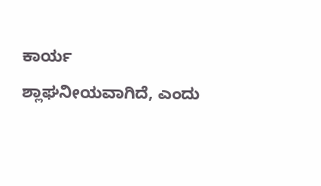ಕಾರ್ಯ ಶ್ಲಾಘನೀಯವಾಗಿದೆ, ಎಂದು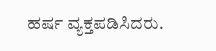ಹರ್ಷ ವ್ಯಕ್ತಪಡಿಸಿದರು.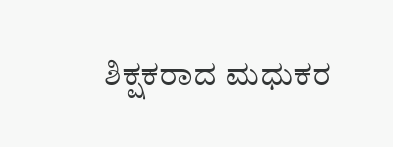ಶಿಕ್ಷಕರಾದ ಮಧುಕರ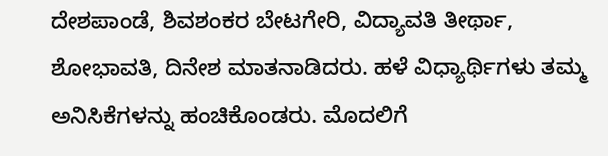ದೇಶಪಾಂಡೆ, ಶಿವಶಂಕರ ಬೇಟಗೇರಿ, ವಿದ್ಯಾವತಿ ತೀರ್ಥಾ, ಶೋಭಾವತಿ, ದಿನೇಶ ಮಾತನಾಡಿದರು. ಹಳೆ ವಿಧ್ಯಾರ್ಥಿಗಳು ತಮ್ಮ ಅನಿಸಿಕೆಗಳನ್ನು ಹಂಚಿಕೊಂಡರು. ಮೊದಲಿಗೆ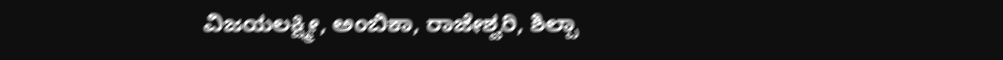ವಿಜಯಲಕ್ಷ್ಮೀ, ಅಂಬಿಕಾ, ರಾಜೇಶ್ವರಿ, ಶಿಲ್ಪಾ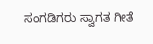ಸಂಗಡಿಗರು ಸ್ವಾಗತ ಗೀತೆ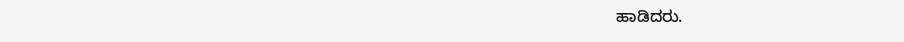ಹಾಡಿದರು.